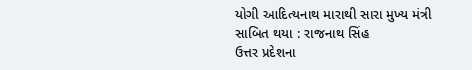યોગી આદિત્યનાથ મારાથી સારા મુખ્ય મંત્રી સાબિત થયા : રાજનાથ સિંહ
ઉત્તર પ્રદેશના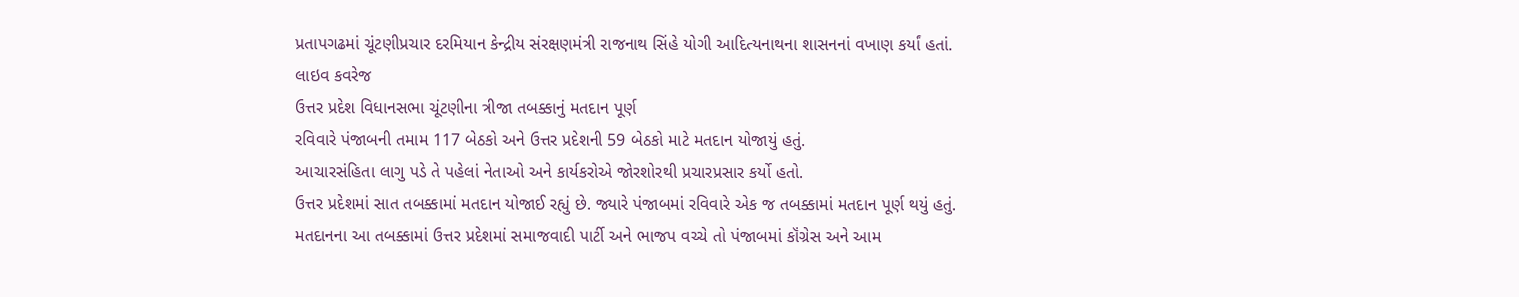પ્રતાપગઢમાં ચૂંટણીપ્રચાર દરમિયાન કેન્દ્રીય સંરક્ષણમંત્રી રાજનાથ સિંહે યોગી આદિત્યનાથના શાસનનાં વખાણ કર્યાં હતાં.
લાઇવ કવરેજ
ઉત્તર પ્રદેશ વિધાનસભા ચૂંટણીના ત્રીજા તબક્કાનું મતદાન પૂર્ણ
રવિવારે પંજાબની તમામ 117 બેઠકો અને ઉત્તર પ્રદેશની 59 બેઠકો માટે મતદાન યોજાયું હતું.
આચારસંહિતા લાગુ પડે તે પહેલાં નેતાઓ અને કાર્યકરોએ જોરશોરથી પ્રચારપ્રસાર કર્યો હતો.
ઉત્તર પ્રદેશમાં સાત તબક્કામાં મતદાન યોજાઈ રહ્યું છે. જ્યારે પંજાબમાં રવિવારે એક જ તબક્કામાં મતદાન પૂર્ણ થયું હતું.
મતદાનના આ તબક્કામાં ઉત્તર પ્રદેશમાં સમાજવાદી પાર્ટી અને ભાજપ વચ્ચે તો પંજાબમાં કૉંગ્રેસ અને આમ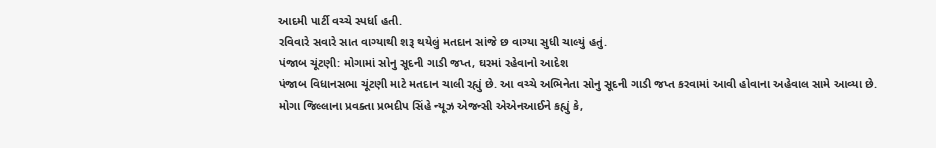આદમી પાર્ટી વચ્ચે સ્પર્ધા હતી.
રવિવારે સવારે સાત વાગ્યાથી શરૂ થયેલું મતદાન સાંજે છ વાગ્યા સુધી ચાલ્યું હતું.
પંજાબ ચૂંટણી: મોગામાં સોનુ સૂદની ગાડી જપ્ત, ઘરમાં રહેવાનો આદેશ
પંજાબ વિધાનસભા ચૂંટણી માટે મતદાન ચાલી રહ્યું છે. આ વચ્ચે અભિનેતા સોનુ સૂદની ગાડી જપ્ત કરવામાં આવી હોવાના અહેવાલ સામે આવ્યા છે.
મોગા જિલ્લાના પ્રવક્તા પ્રભદીપ સિંહે ન્યૂઝ એજન્સી એએનઆઈને કહ્યું કે,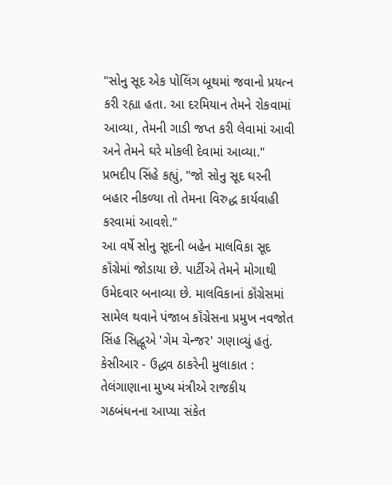"સોનુ સૂદ એક પોલિંગ બૂથમાં જવાનો પ્રયત્ન કરી રહ્યા હતા. આ દરમિયાન તેમને રોકવામાં આવ્યા, તેમની ગાડી જપ્ત કરી લેવામાં આવી અને તેમને ઘરે મોકલી દેવામાં આવ્યા."
પ્રભદીપ સિંહે કહ્યું, "જો સોનુ સૂદ ઘરની બહાર નીકળ્યા તો તેમના વિરુદ્ધ કાર્યવાહી કરવામાં આવશે."
આ વર્ષે સોનુ સૂદની બહેન માલવિકા સૂદ કૉંગ્રેમાં જોડાયા છે. પાર્ટીએ તેમને મોગાથી ઉમેદવાર બનાવ્યા છે. માલવિકાનાં કૉંગ્રેસમાં સામેલ થવાને પંજાબ કૉંગ્રેસના પ્રમુખ નવજોત સિંહ સિદ્ધૂએ 'ગેમ ચેન્જર' ગણાવ્યું હતું.
કેસીઆર - ઉદ્ધવ ઠાકરેની મુલાકાત : તેલંગાણાના મુખ્ય મંત્રીએ રાજકીય ગઠબંધનના આપ્યા સંકેત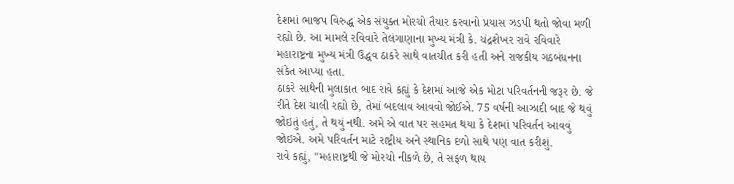દેશમાં ભાજપ વિરુદ્ધ એક સંયુક્ત મોરચો તૈયાર કરવાનો પ્રયાસ ઝડપી થતો જોવા મળી રહ્યો છે. આ મામલે રવિવારે તેલંગાણાના મુખ્ય મંત્રી કે. ચંદ્રશેખર રાવે રવિવારે મહારાષ્ટ્રના મુખ્ય મંત્રી ઉદ્ધવ ઠાકરે સાથે વાતચીત કરી હતી અને રાજકીય ગઠબંધનના સંકેત આપ્યા હતા.
ઠાકરે સાથેની મુલાકાત બાદ રાવે કહ્યું કે દેશમાં આજે એક મોટા પરિવર્તનની જરૂર છે. જે રીતે દેશ ચાલી રહ્યો છે, તેમાં બદલાવ આવવો જોઈએ. 75 વર્ષની આઝાદી બાદ જે થવું જોઇતું હતું, તે થયું નથી. અમે એ વાત પર સહમત થયા કે દેશમાં પરિવર્તન આવવું જોઇએ. અમે પરિવર્તન માટે રાષ્ટ્રીય અને સ્થાનિક દળો સાથે પણ વાત કરીશું.
રાવે કહ્યું, "મહારાષ્ટ્રથી જે મોરચો નીકળે છે, તે સફળ થાય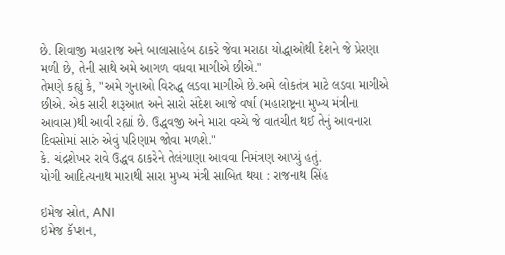છે. શિવાજી મહારાજ અને બાલાસાહેબ ઠાકરે જેવા મરાઠા યોદ્ધાઓથી દેશને જે પ્રેરણા મળી છે, તેની સાથે અમે આગળ વધવા માગીએ છીએ."
તેમણે કહ્યું કે, "અમે ગુનાઓ વિરુદ્ધ લડવા માગીએ છે.અમે લોકતંત્ર માટે લડવા માગીએ છીએ. એક સારી શરૂઆત અને સારો સંદેશ આજે વર્ષા (મહારાષ્ટ્રના મુખ્ય મંત્રીના આવાસ)થી આવી રહ્યાં છે. ઉદ્ધવજી અને મારા વચ્ચે જે વાતચીત થઈ તેનું આવનારા દિવસોમાં સારું એવું પરિણામ જોવા મળશે."
કે. ચંદ્રશેખર રાવે ઉદ્ધવ ઠાકરેને તેલંગાણા આવવા નિમંત્રણ આપ્યું હતું.
યોગી આદિત્યનાથ મારાથી સારા મુખ્ય મંત્રી સાબિત થયા : રાજનાથ સિંહ

ઇમેજ સ્રોત, ANI
ઇમેજ કૅપ્શન,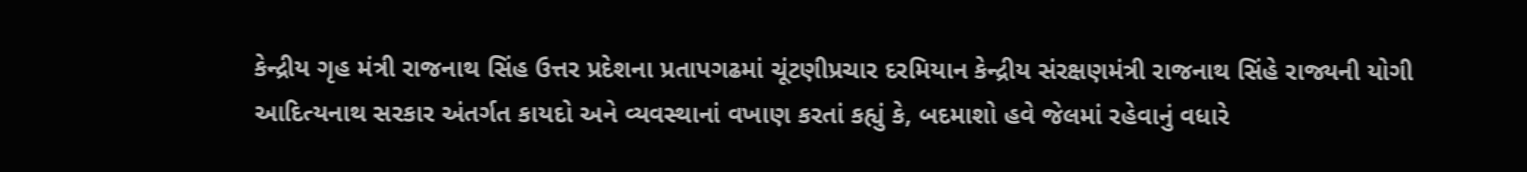કેન્દ્રીય ગૃહ મંત્રી રાજનાથ સિંહ ઉત્તર પ્રદેશના પ્રતાપગઢમાં ચૂંટણીપ્રચાર દરમિયાન કેન્દ્રીય સંરક્ષણમંત્રી રાજનાથ સિંહે રાજ્યની યોગી આદિત્યનાથ સરકાર અંતર્ગત કાયદો અને વ્યવસ્થાનાં વખાણ કરતાં કહ્યું કે, બદમાશો હવે જેલમાં રહેવાનું વધારે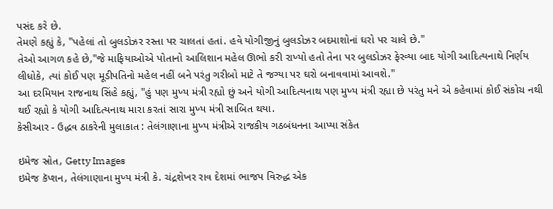પસંદ કરે છે.
તેમણે કહ્યું કે, "પહેલાં તો બુલડોઝર રસ્તા પર ચાલતાં હતાં. હવે યોગીજીનું બુલડોઝર બદમાશોનાં ઘરો પર ચાલે છે."
તેઓ આગળ કહે છે,"જે માફિયાઓએ પોતાનો આલિશાન મહેલ ઊભો કરી રાખ્યો હતો તેના પર બુલડોઝર ફેરવ્યા બાદ યોગી આદિત્યનાથે નિર્ણય લીધોકે, ત્યાં કોઈ પણ મૂડીપતિનો મહેલ નહીં બને પરંતુ ગરીબો માટે તે જગ્યા પર ઘરો બનાવવામાં આવશે."
આ દરમિયાન રાજનાથ સિંહે કહ્યું, "હું પણ મુખ્ય મંત્રી રહ્યો છું અને યોગી આદિત્યનાથ પણ મુખ્ય મંત્રી રહ્યા છે પરંતુ મને એ કહેવામાં કોઈ સંકોચ નથી થઈ રહ્યો કે યોગી આદિત્યનાથ મારા કરતાં સારા મુખ્ય મંત્રી સાબિત થયા.
કેસીઆર - ઉદ્ધવ ઠાકરેની મુલાકાત : તેલંગાણાના મુખ્ય મંત્રીએ રાજકીય ગઠબંધનના આપ્યા સંકેત

ઇમેજ સ્રોત, Getty Images
ઇમેજ કૅપ્શન, તેલંગાણાના મુખ્ય મંત્રી કે. ચંદ્રશેખર રાવ દેશમાં ભાજપ વિરુદ્ધ એક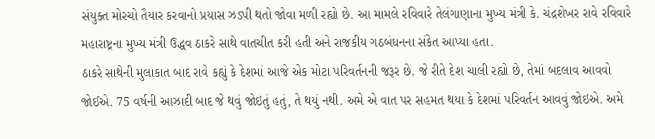સંયુક્ત મોરચો તૈયાર કરવાનો પ્રયાસ ઝડપી થતો જોવા મળી રહ્યો છે. આ મામલે રવિવારે તેલંગાણાના મુખ્ય મંત્રી કે. ચંદ્રશેખર રાવે રવિવારે મહારાષ્ટ્રના મુખ્ય મંત્રી ઉદ્ધવ ઠાકરે સાથે વાતચીત કરી હતી અને રાજકીય ગઠબંધનના સંકેત આપ્યા હતા.
ઠાકરે સાથેની મુલાકાત બાદ રાવે કહ્યું કે દેશમાં આજે એક મોટા પરિવર્તનની જરૂર છે. જે રીતે દેશ ચાલી રહ્યો છે, તેમાં બદલાવ આવવો જોઈએ. 75 વર્ષની આઝાદી બાદ જે થવું જોઇતું હતું, તે થયું નથી. અમે એ વાત પર સહમત થયા કે દેશમાં પરિવર્તન આવવું જોઇએ. અમે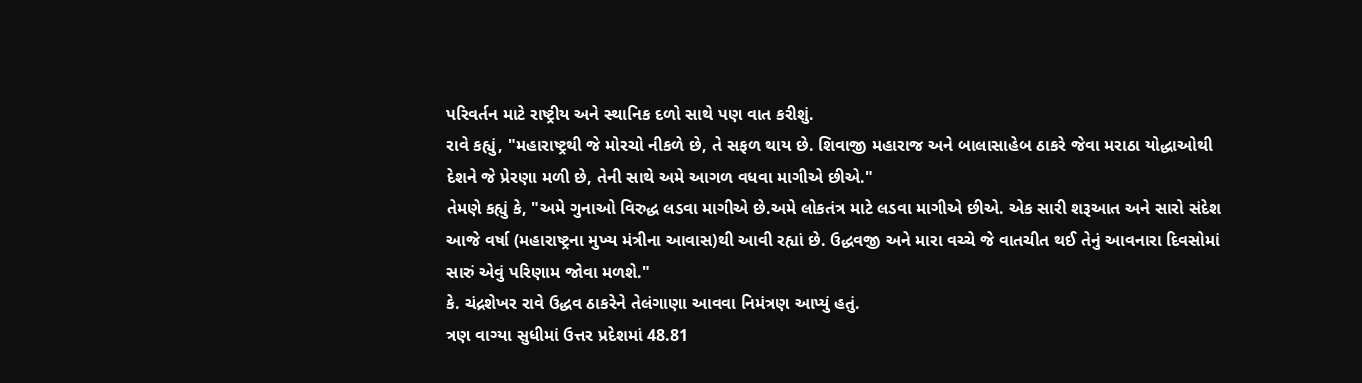પરિવર્તન માટે રાષ્ટ્રીય અને સ્થાનિક દળો સાથે પણ વાત કરીશું.
રાવે કહ્યું, "મહારાષ્ટ્રથી જે મોરચો નીકળે છે, તે સફળ થાય છે. શિવાજી મહારાજ અને બાલાસાહેબ ઠાકરે જેવા મરાઠા યોદ્ધાઓથી દેશને જે પ્રેરણા મળી છે, તેની સાથે અમે આગળ વધવા માગીએ છીએ."
તેમણે કહ્યું કે, "અમે ગુનાઓ વિરુદ્ધ લડવા માગીએ છે.અમે લોકતંત્ર માટે લડવા માગીએ છીએ. એક સારી શરૂઆત અને સારો સંદેશ આજે વર્ષા (મહારાષ્ટ્રના મુખ્ય મંત્રીના આવાસ)થી આવી રહ્યાં છે. ઉદ્ધવજી અને મારા વચ્ચે જે વાતચીત થઈ તેનું આવનારા દિવસોમાં સારું એવું પરિણામ જોવા મળશે."
કે. ચંદ્રશેખર રાવે ઉદ્ધવ ઠાકરેને તેલંગાણા આવવા નિમંત્રણ આપ્યું હતું.
ત્રણ વાગ્યા સુધીમાં ઉત્તર પ્રદેશમાં 48.81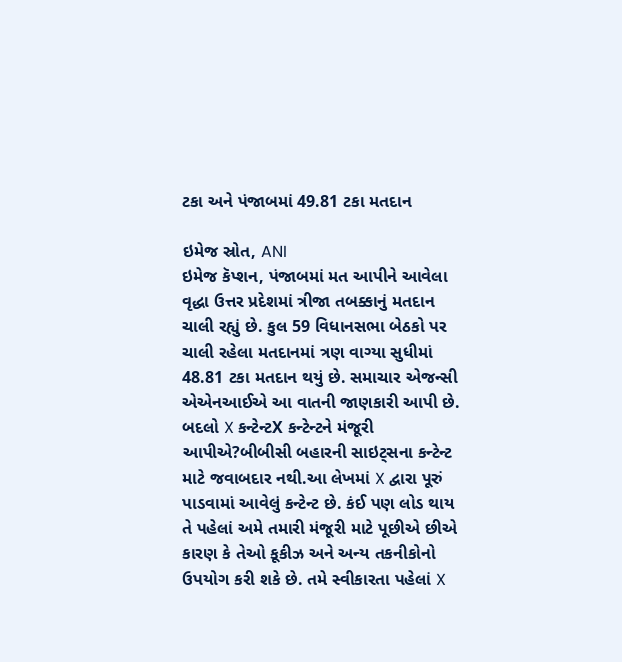ટકા અને પંજાબમાં 49.81 ટકા મતદાન

ઇમેજ સ્રોત, ANI
ઇમેજ કૅપ્શન, પંજાબમાં મત આપીને આવેલા વૃદ્ધા ઉત્તર પ્રદેશમાં ત્રીજા તબક્કાનું મતદાન ચાલી રહ્યું છે. કુલ 59 વિધાનસભા બેઠકો પર ચાલી રહેલા મતદાનમાં ત્રણ વાગ્યા સુધીમાં 48.81 ટકા મતદાન થયું છે. સમાચાર એજન્સી એએનઆઈએ આ વાતની જાણકારી આપી છે.
બદલો X કન્ટેન્ટX કન્ટેન્ટને મંજૂરી આપીએ?બીબીસી બહારની સાઇટ્સના કન્ટેન્ટ માટે જવાબદાર નથી.આ લેખમાં X દ્વારા પૂરું પાડવામાં આવેલું કન્ટેન્ટ છે. કંઈ પણ લોડ થાય તે પહેલાં અમે તમારી મંજૂરી માટે પૂછીએ છીએ કારણ કે તેઓ કૂકીઝ અને અન્ય તકનીકોનો ઉપયોગ કરી શકે છે. તમે સ્વીકારતા પહેલાં X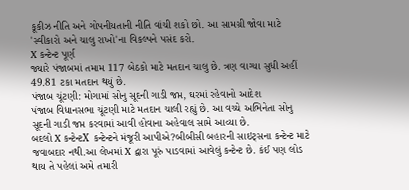કૂકીઝ નીતિ અને ગોપનીયતાની નીતિ વાંચી શકો છો. આ સામગ્રી જોવા માટે 'સ્વીકારો અને ચાલુ રાખો'ના વિકલ્પને પસંદ કરો.
X કન્ટેન્ટ પૂર્ણ
જ્યારે પંજાબમાં તમામ 117 બેઠકો માટે મતદાન ચાલુ છે. ત્રણ વાગ્યા સુધી અહીં 49.81 ટકા મતદાન થયું છે.
પંજાબ ચૂંટણી: મોગામાં સોનુ સૂદની ગાડી જપ્ત, ઘરમાં રહેવાનો આદેશ
પંજાબ વિધાનસભા ચૂંટણી માટે મતદાન ચાલી રહ્યું છે. આ વચ્ચે અભિનેતા સોનુ સૂદની ગાડી જપ્ત કરવામાં આવી હોવાના અહેવાલ સામે આવ્યા છે.
બદલો X કન્ટેન્ટX કન્ટેન્ટને મંજૂરી આપીએ?બીબીસી બહારની સાઇટ્સના કન્ટેન્ટ માટે જવાબદાર નથી.આ લેખમાં X દ્વારા પૂરું પાડવામાં આવેલું કન્ટેન્ટ છે. કંઈ પણ લોડ થાય તે પહેલાં અમે તમારી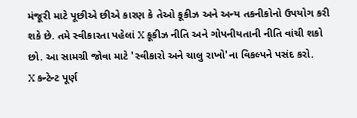મંજૂરી માટે પૂછીએ છીએ કારણ કે તેઓ કૂકીઝ અને અન્ય તકનીકોનો ઉપયોગ કરી શકે છે. તમે સ્વીકારતા પહેલાં X કૂકીઝ નીતિ અને ગોપનીયતાની નીતિ વાંચી શકો છો. આ સામગ્રી જોવા માટે 'સ્વીકારો અને ચાલુ રાખો'ના વિકલ્પને પસંદ કરો.
X કન્ટેન્ટ પૂર્ણ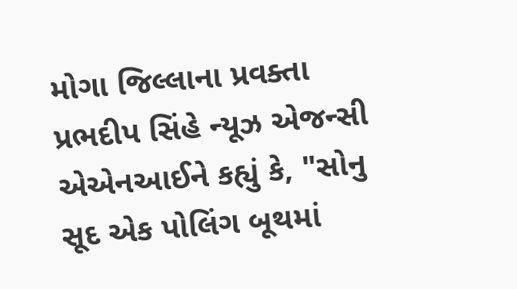મોગા જિલ્લાના પ્રવક્તા પ્રભદીપ સિંહે ન્યૂઝ એજન્સી એએનઆઈને કહ્યું કે, "સોનુ સૂદ એક પોલિંગ બૂથમાં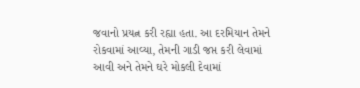જવાનો પ્રયત્ન કરી રહ્યા હતા. આ દરમિયાન તેમને રોકવામાં આવ્યા, તેમની ગાડી જપ્ત કરી લેવામાં આવી અને તેમને ઘરે મોકલી દેવામાં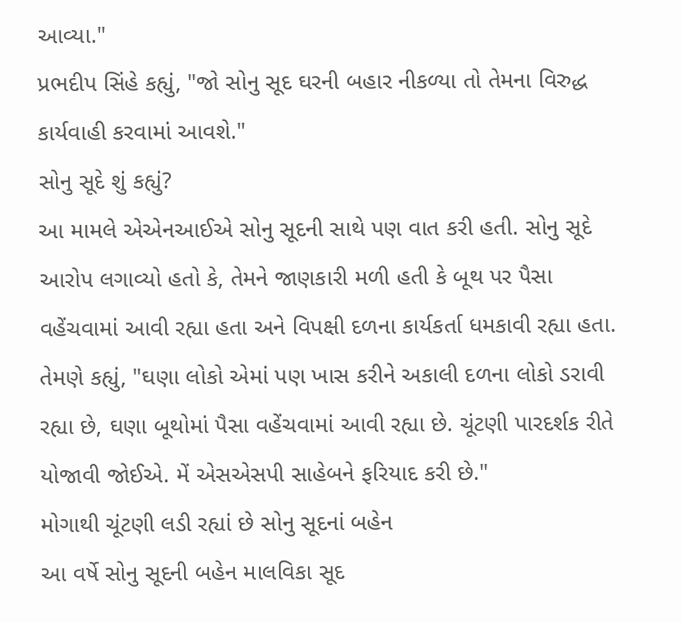આવ્યા."
પ્રભદીપ સિંહે કહ્યું, "જો સોનુ સૂદ ઘરની બહાર નીકળ્યા તો તેમના વિરુદ્ધ કાર્યવાહી કરવામાં આવશે."
સોનુ સૂદે શું કહ્યું?
આ મામલે એએનઆઈએ સોનુ સૂદની સાથે પણ વાત કરી હતી. સોનુ સૂદે આરોપ લગાવ્યો હતો કે, તેમને જાણકારી મળી હતી કે બૂથ પર પૈસા વહેંચવામાં આવી રહ્યા હતા અને વિપક્ષી દળના કાર્યકર્તા ધમકાવી રહ્યા હતા.
તેમણે કહ્યું, "ઘણા લોકો એમાં પણ ખાસ કરીને અકાલી દળના લોકો ડરાવી રહ્યા છે, ઘણા બૂથોમાં પૈસા વહેંચવામાં આવી રહ્યા છે. ચૂંટણી પારદર્શક રીતે યોજાવી જોઈએ. મેં એસએસપી સાહેબને ફરિયાદ કરી છે."
મોગાથી ચૂંટણી લડી રહ્યાં છે સોનુ સૂદનાં બહેન
આ વર્ષે સોનુ સૂદની બહેન માલવિકા સૂદ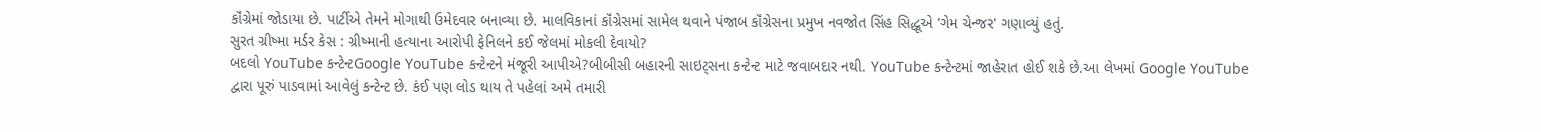કૉંગ્રેમાં જોડાયા છે. પાર્ટીએ તેમને મોગાથી ઉમેદવાર બનાવ્યા છે. માલવિકાનાં કૉંગ્રેસમાં સામેલ થવાને પંજાબ કૉંગ્રેસના પ્રમુખ નવજોત સિંહ સિદ્ધૂએ 'ગેમ ચેન્જર' ગણાવ્યું હતું.
સુરત ગ્રીષ્મા મર્ડર કેસ : ગ્રીષ્માની હત્યાના આરોપી ફેનિલને કઈ જેલમાં મોકલી દેવાયો?
બદલો YouTube કન્ટેન્ટGoogle YouTube કન્ટેન્ટને મંજૂરી આપીએ?બીબીસી બહારની સાઇટ્સના કન્ટેન્ટ માટે જવાબદાર નથી. YouTube કન્ટેન્ટમાં જાહેરાત હોઈ શકે છે.આ લેખમાં Google YouTube દ્વારા પૂરું પાડવામાં આવેલું કન્ટેન્ટ છે. કંઈ પણ લોડ થાય તે પહેલાં અમે તમારી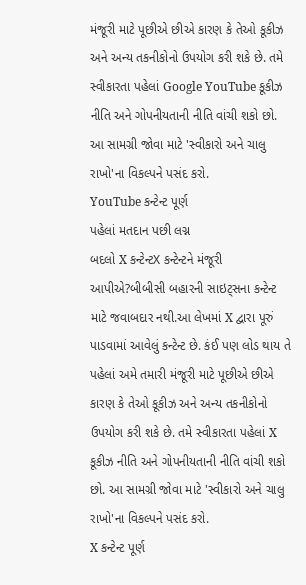મંજૂરી માટે પૂછીએ છીએ કારણ કે તેઓ કૂકીઝ અને અન્ય તકનીકોનો ઉપયોગ કરી શકે છે. તમે સ્વીકારતા પહેલાં Google YouTube કૂકીઝ નીતિ અને ગોપનીયતાની નીતિ વાંચી શકો છો. આ સામગ્રી જોવા માટે 'સ્વીકારો અને ચાલુ રાખો'ના વિકલ્પને પસંદ કરો.
YouTube કન્ટેન્ટ પૂર્ણ
પહેલાં મતદાન પછી લગ્ન
બદલો X કન્ટેન્ટX કન્ટેન્ટને મંજૂરી આપીએ?બીબીસી બહારની સાઇટ્સના કન્ટેન્ટ માટે જવાબદાર નથી.આ લેખમાં X દ્વારા પૂરું પાડવામાં આવેલું કન્ટેન્ટ છે. કંઈ પણ લોડ થાય તે પહેલાં અમે તમારી મંજૂરી માટે પૂછીએ છીએ કારણ કે તેઓ કૂકીઝ અને અન્ય તકનીકોનો ઉપયોગ કરી શકે છે. તમે સ્વીકારતા પહેલાં X કૂકીઝ નીતિ અને ગોપનીયતાની નીતિ વાંચી શકો છો. આ સામગ્રી જોવા માટે 'સ્વીકારો અને ચાલુ રાખો'ના વિકલ્પને પસંદ કરો.
X કન્ટેન્ટ પૂર્ણ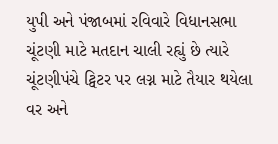યુપી અને પંજાબમાં રવિવારે વિધાનસભા ચૂંટણી માટે મતદાન ચાલી રહ્યું છે ત્યારે ચૂંટણીપંચે ટ્વિટર પર લગ્ન માટે તૈયાર થયેલા વર અને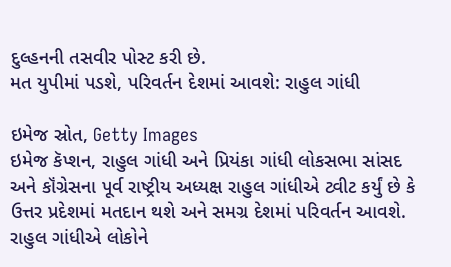દુલ્હનની તસવીર પોસ્ટ કરી છે.
મત યુપીમાં પડશે, પરિવર્તન દેશમાં આવશે: રાહુલ ગાંધી

ઇમેજ સ્રોત, Getty Images
ઇમેજ કૅપ્શન, રાહુલ ગાંધી અને પ્રિયંકા ગાંધી લોકસભા સાંસદ અને કૉંગ્રેસના પૂર્વ રાષ્ટ્રીય અધ્યક્ષ રાહુલ ગાંધીએ ટ્વીટ કર્યું છે કે ઉત્તર પ્રદેશમાં મતદાન થશે અને સમગ્ર દેશમાં પરિવર્તન આવશે.
રાહુલ ગાંધીએ લોકોને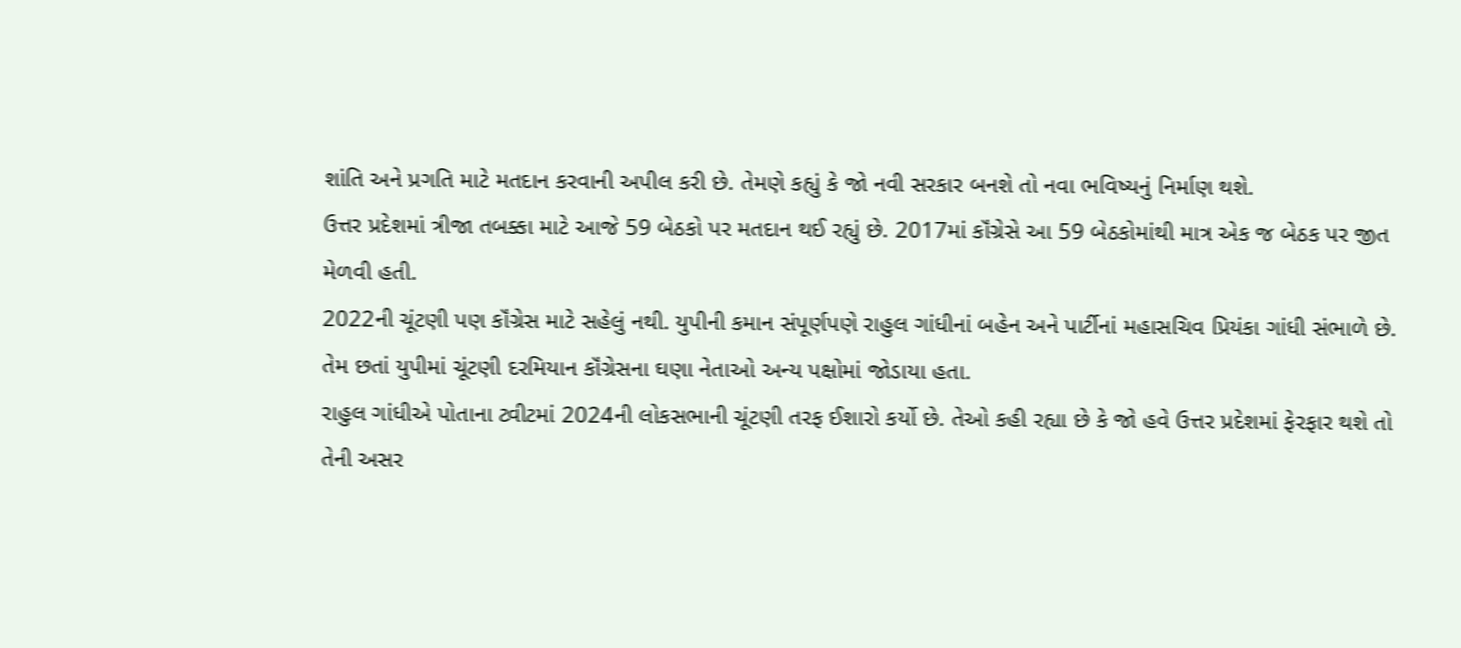શાંતિ અને પ્રગતિ માટે મતદાન કરવાની અપીલ કરી છે. તેમણે કહ્યું કે જો નવી સરકાર બનશે તો નવા ભવિષ્યનું નિર્માણ થશે.
ઉત્તર પ્રદેશમાં ત્રીજા તબક્કા માટે આજે 59 બેઠકો પર મતદાન થઈ રહ્યું છે. 2017માં કૉંગ્રેસે આ 59 બેઠકોમાંથી માત્ર એક જ બેઠક પર જીત મેળવી હતી.
2022ની ચૂંટણી પણ કૉંગ્રેસ માટે સહેલું નથી. યુપીની કમાન સંપૂર્ણપણે રાહુલ ગાંધીનાં બહેન અને પાર્ટીનાં મહાસચિવ પ્રિયંકા ગાંધી સંભાળે છે.
તેમ છતાં યુપીમાં ચૂંટણી દરમિયાન કૉંગ્રેસના ઘણા નેતાઓ અન્ય પક્ષોમાં જોડાયા હતા.
રાહુલ ગાંધીએ પોતાના ટ્વીટમાં 2024ની લોકસભાની ચૂંટણી તરફ ઈશારો કર્યો છે. તેઓ કહી રહ્યા છે કે જો હવે ઉત્તર પ્રદેશમાં ફેરફાર થશે તો તેની અસર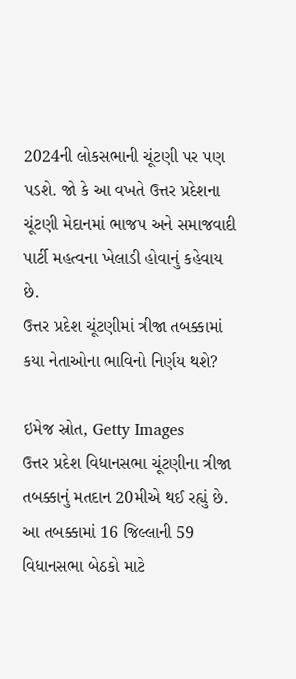2024ની લોકસભાની ચૂંટણી પર પણ પડશે. જો કે આ વખતે ઉત્તર પ્રદેશના ચૂંટણી મેદાનમાં ભાજપ અને સમાજવાદી પાર્ટી મહત્વના ખેલાડી હોવાનું કહેવાય છે.
ઉત્તર પ્રદેશ ચૂંટણીમાં ત્રીજા તબક્કામાં કયા નેતાઓના ભાવિનો નિર્ણય થશે?

ઇમેજ સ્રોત, Getty Images
ઉત્તર પ્રદેશ વિધાનસભા ચૂંટણીના ત્રીજા તબક્કાનું મતદાન 20મીએ થઈ રહ્યું છે. આ તબક્કામાં 16 જિલ્લાની 59 વિધાનસભા બેઠકો માટે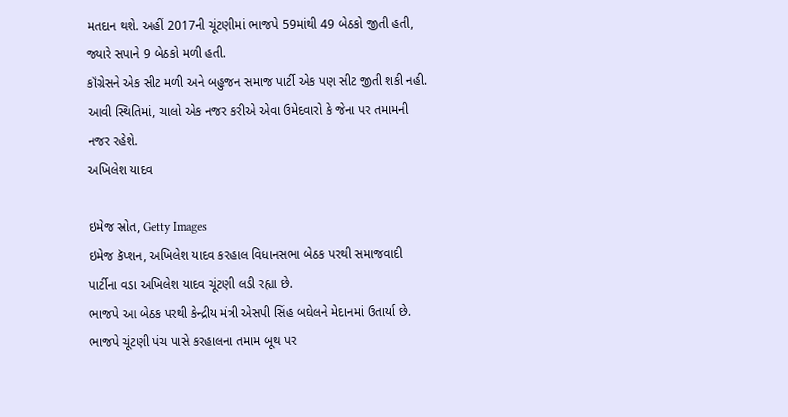મતદાન થશે. અહીં 2017ની ચૂંટણીમાં ભાજપે 59માંથી 49 બેઠકો જીતી હતી, જ્યારે સપાને 9 બેઠકો મળી હતી.
કૉંગ્રેસને એક સીટ મળી અને બહુજન સમાજ પાર્ટી એક પણ સીટ જીતી શકી નહી.
આવી સ્થિતિમાં, ચાલો એક નજર કરીએ એવા ઉમેદવારો કે જેના પર તમામની નજર રહેશે.
અખિલેશ યાદવ

ઇમેજ સ્રોત, Getty Images
ઇમેજ કૅપ્શન, અખિલેશ યાદવ કરહાલ વિધાનસભા બેઠક પરથી સમાજવાદી પાર્ટીના વડા અખિલેશ યાદવ ચૂંટણી લડી રહ્યા છે.
ભાજપે આ બેઠક પરથી કેન્દ્રીય મંત્રી એસપી સિંહ બઘેલને મેદાનમાં ઉતાર્યા છે.
ભાજપે ચૂંટણી પંચ પાસે કરહાલના તમામ બૂથ પર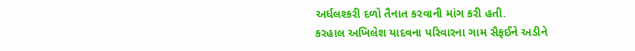અર્ધલશ્કરી દળો તૈનાત કરવાની માંગ કરી હતી.
કરહાલ અખિલેશ યાદવના પરિવારના ગામ સૈફઈને અડીને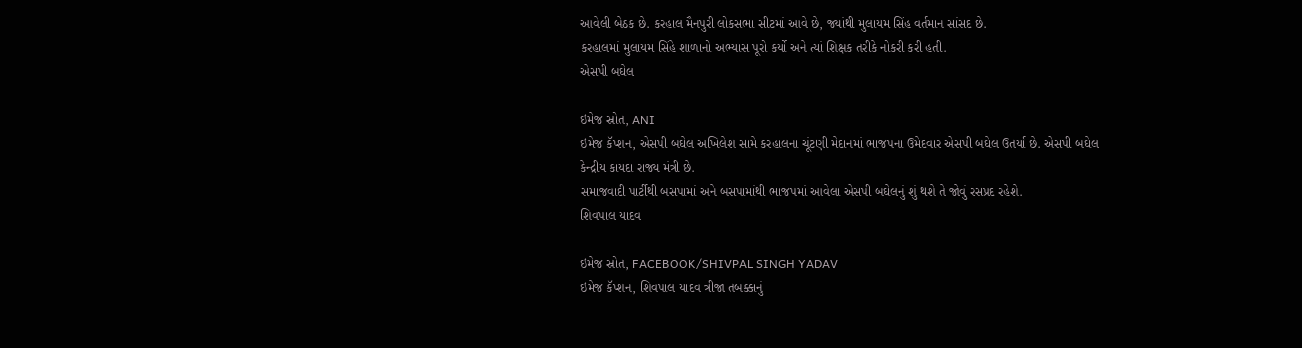આવેલી બેઠક છે. કરહાલ મૈનપુરી લોકસભા સીટમાં આવે છે, જ્યાંથી મુલાયમ સિંહ વર્તમાન સાંસદ છે.
કરહાલમાં મુલાયમ સિંહે શાળાનો અભ્યાસ પૂરો કર્યો અને ત્યાં શિક્ષક તરીકે નોકરી કરી હતી.
એસપી બઘેલ

ઇમેજ સ્રોત, ANI
ઇમેજ કૅપ્શન, એસપી બઘેલ અખિલેશ સામે કરહાલના ચૂંટણી મેદાનમાં ભાજપના ઉમેદવાર એસપી બઘેલ ઉતર્યા છે. એસપી બઘેલ કેન્દ્રીય કાયદા રાજ્ય મંત્રી છે.
સમાજવાદી પાર્ટીથી બસપામાં અને બસપામાંથી ભાજપમાં આવેલા એસપી બઘેલનું શું થશે તે જોવું રસપ્રદ રહેશે.
શિવપાલ યાદવ

ઇમેજ સ્રોત, FACEBOOK/SHIVPAL SINGH YADAV
ઇમેજ કૅપ્શન, શિવપાલ યાદવ ત્રીજા તબક્કાનું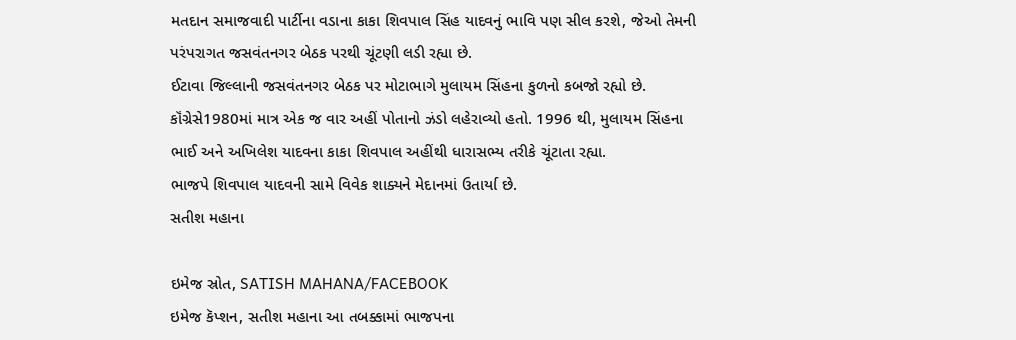મતદાન સમાજવાદી પાર્ટીના વડાના કાકા શિવપાલ સિંહ યાદવનું ભાવિ પણ સીલ કરશે, જેઓ તેમની પરંપરાગત જસવંતનગર બેઠક પરથી ચૂંટણી લડી રહ્યા છે.
ઈટાવા જિલ્લાની જસવંતનગર બેઠક પર મોટાભાગે મુલાયમ સિંહના કુળનો કબજો રહ્યો છે.
કૉંગ્રેસે1980માં માત્ર એક જ વાર અહીં પોતાનો ઝંડો લહેરાવ્યો હતો. 1996 થી, મુલાયમ સિંહના ભાઈ અને અખિલેશ યાદવના કાકા શિવપાલ અહીંથી ધારાસભ્ય તરીકે ચૂંટાતા રહ્યા.
ભાજપે શિવપાલ યાદવની સામે વિવેક શાક્યને મેદાનમાં ઉતાર્યા છે.
સતીશ મહાના

ઇમેજ સ્રોત, SATISH MAHANA/FACEBOOK
ઇમેજ કૅપ્શન, સતીશ મહાના આ તબક્કામાં ભાજપના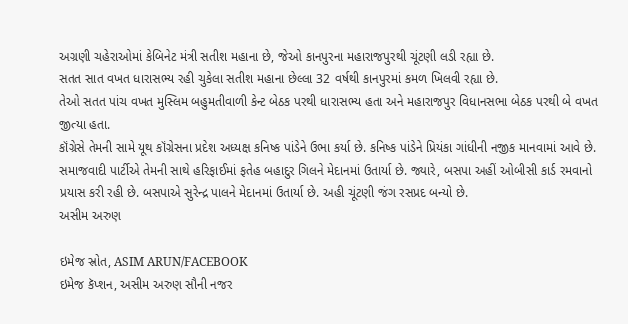અગ્રણી ચહેરાઓમાં કેબિનેટ મંત્રી સતીશ મહાના છે, જેઓ કાનપુરના મહારાજપુરથી ચૂંટણી લડી રહ્યા છે.
સતત સાત વખત ધારાસભ્ય રહી ચુકેલા સતીશ મહાના છેલ્લા 32 વર્ષથી કાનપુરમાં કમળ ખિલવી રહ્યા છે.
તેઓ સતત પાંચ વખત મુસ્લિમ બહુમતીવાળી કેન્ટ બેઠક પરથી ધારાસભ્ય હતા અને મહારાજપુર વિધાનસભા બેઠક પરથી બે વખત જીત્યા હતા.
કૉંગ્રેસે તેમની સામે યૂથ કૉંગ્રેસના પ્રદેશ અધ્યક્ષ કનિષ્ક પાંડેને ઉભા કર્યા છે. કનિષ્ક પાંડેને પ્રિયંકા ગાંધીની નજીક માનવામાં આવે છે.
સમાજવાદી પાર્ટીએ તેમની સાથે હરિફાઈમાં ફતેહ બહાદુર ગિલને મેદાનમાં ઉતાર્યા છે. જ્યારે, બસપા અહીં ઓબીસી કાર્ડ રમવાનો પ્રયાસ કરી રહી છે. બસપાએ સુરેન્દ્ર પાલને મેદાનમાં ઉતાર્યા છે. અહી ચૂંટણી જંગ રસપ્રદ બન્યો છે.
અસીમ અરુણ

ઇમેજ સ્રોત, ASIM ARUN/FACEBOOK
ઇમેજ કૅપ્શન, અસીમ અરુણ સૌની નજર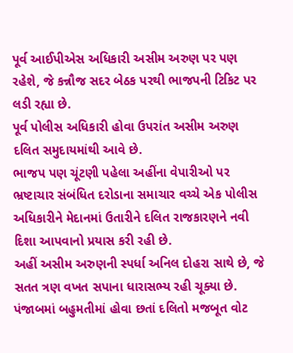પૂર્વ આઈપીએસ અધિકારી અસીમ અરુણ પર પણ રહેશે, જે કન્નૌજ સદર બેઠક પરથી ભાજપની ટિકિટ પર લડી રહ્યા છે.
પૂર્વ પોલીસ અધિકારી હોવા ઉપરાંત અસીમ અરુણ દલિત સમુદાયમાંથી આવે છે.
ભાજપ પણ ચૂંટણી પહેલા અહીંના વેપારીઓ પર ભ્રષ્ટાચાર સંબંધિત દરોડાના સમાચાર વચ્ચે એક પોલીસ અધિકારીને મેદાનમાં ઉતારીને દલિત રાજકારણને નવી દિશા આપવાનો પ્રયાસ કરી રહી છે.
અહીં અસીમ અરુણની સ્પર્ધા અનિલ દોહરા સાથે છે, જે સતત ત્રણ વખત સપાના ધારાસભ્ય રહી ચૂક્યા છે.
પંજાબમાં બહુમતીમાં હોવા છતાં દલિતો મજબૂત વોટ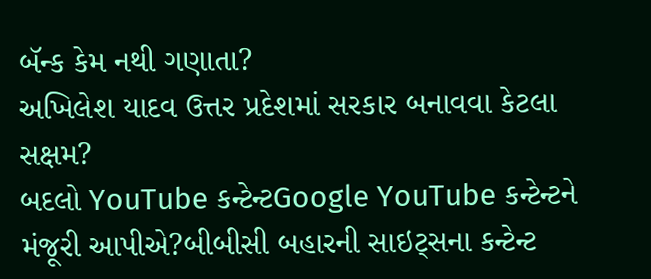બૅન્ક કેમ નથી ગણાતા?
અખિલેશ યાદવ ઉત્તર પ્રદેશમાં સરકાર બનાવવા કેટલા સક્ષમ?
બદલો YouTube કન્ટેન્ટGoogle YouTube કન્ટેન્ટને મંજૂરી આપીએ?બીબીસી બહારની સાઇટ્સના કન્ટેન્ટ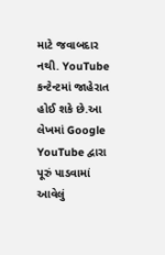માટે જવાબદાર નથી. YouTube કન્ટેન્ટમાં જાહેરાત હોઈ શકે છે.આ લેખમાં Google YouTube દ્વારા પૂરું પાડવામાં આવેલું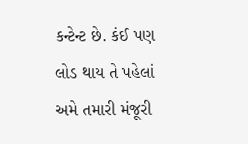કન્ટેન્ટ છે. કંઈ પણ લોડ થાય તે પહેલાં અમે તમારી મંજૂરી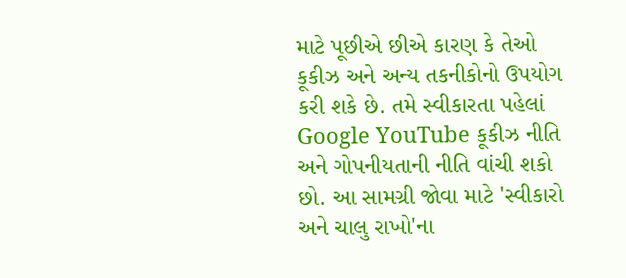માટે પૂછીએ છીએ કારણ કે તેઓ કૂકીઝ અને અન્ય તકનીકોનો ઉપયોગ કરી શકે છે. તમે સ્વીકારતા પહેલાં Google YouTube કૂકીઝ નીતિ અને ગોપનીયતાની નીતિ વાંચી શકો છો. આ સામગ્રી જોવા માટે 'સ્વીકારો અને ચાલુ રાખો'ના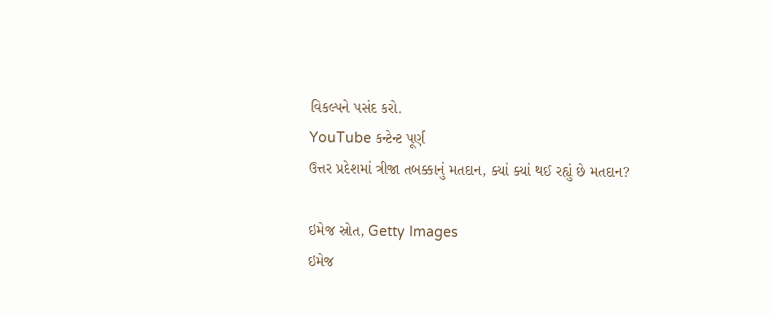વિકલ્પને પસંદ કરો.
YouTube કન્ટેન્ટ પૂર્ણ
ઉત્તર પ્રદેશમાં ત્રીજા તબક્કાનું મતદાન, ક્યાં ક્યાં થઈ રહ્યું છે મતદાન?

ઇમેજ સ્રોત, Getty Images
ઇમેજ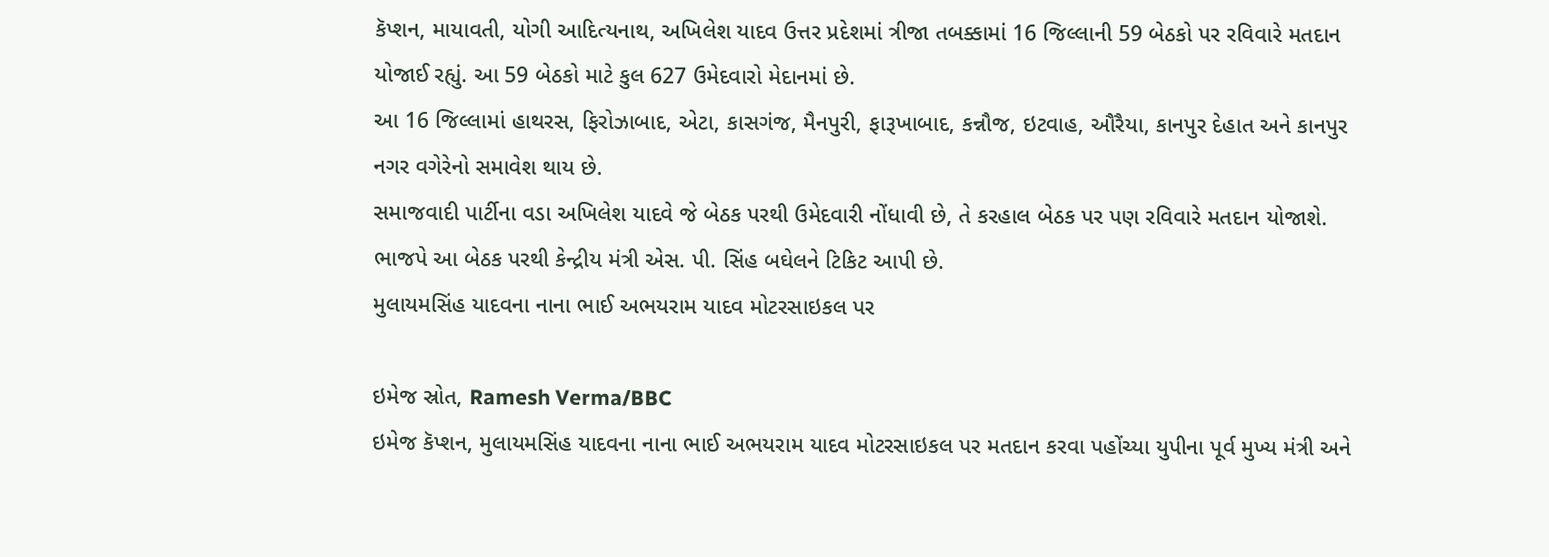કૅપ્શન, માયાવતી, યોગી આદિત્યનાથ, અખિલેશ યાદવ ઉત્તર પ્રદેશમાં ત્રીજા તબક્કામાં 16 જિલ્લાની 59 બેઠકો પર રવિવારે મતદાન યોજાઈ રહ્યું. આ 59 બેઠકો માટે કુલ 627 ઉમેદવારો મેદાનમાં છે.
આ 16 જિલ્લામાં હાથરસ, ફિરોઝાબાદ, એટા, કાસગંજ, મૈનપુરી, ફારૂખાબાદ, કન્નૌજ, ઇટવાહ, ઔરૈયા, કાનપુર દેહાત અને કાનપુર નગર વગેરેનો સમાવેશ થાય છે.
સમાજવાદી પાર્ટીના વડા અખિલેશ યાદવે જે બેઠક પરથી ઉમેદવારી નોંધાવી છે, તે કરહાલ બેઠક પર પણ રવિવારે મતદાન યોજાશે.
ભાજપે આ બેઠક પરથી કેન્દ્રીય મંત્રી એસ. પી. સિંહ બઘેલને ટિકિટ આપી છે.
મુલાયમસિંહ યાદવના નાના ભાઈ અભયરામ યાદવ મોટરસાઇકલ પર

ઇમેજ સ્રોત, Ramesh Verma/BBC
ઇમેજ કૅપ્શન, મુલાયમસિંહ યાદવના નાના ભાઈ અભયરામ યાદવ મોટરસાઇકલ પર મતદાન કરવા પહોંચ્યા યુપીના પૂર્વ મુખ્ય મંત્રી અને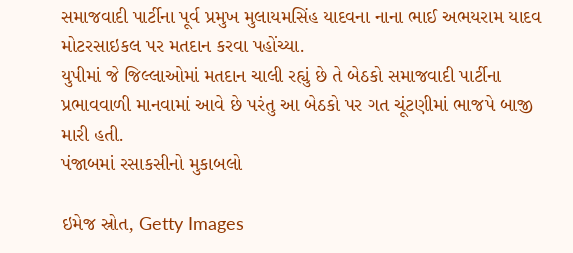સમાજવાદી પાર્ટીના પૂર્વ પ્રમુખ મુલાયમસિંહ યાદવના નાના ભાઈ અભયરામ યાદવ મોટરસાઇકલ પર મતદાન કરવા પહોંચ્યા.
યુપીમાં જે જિલ્લાઓમાં મતદાન ચાલી રહ્યું છે તે બેઠકો સમાજવાદી પાર્ટીના પ્રભાવવાળી માનવામાં આવે છે પરંતુ આ બેઠકો પર ગત ચૂંટણીમાં ભાજપે બાજી મારી હતી.
પંજાબમાં રસાકસીનો મુકાબલો

ઇમેજ સ્રોત, Getty Images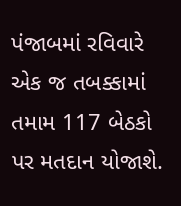પંજાબમાં રવિવારે એક જ તબક્કામાં તમામ 117 બેઠકો પર મતદાન યોજાશે.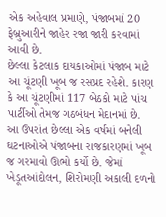એક અહેવાલ પ્રમાણે, પંજાબમાં 20 ફેબ્રુઆરીને જાહેર રજા જારી કરવામાં આવી છે.
છેલ્લા કેટલાક દાયકાઓમાં પંજાબ માટે આ ચૂંટણી ખૂબ જ રસપ્રદ રહેશે. કારણ કે આ ચૂંટણીમાં 117 બેઠકો માટે પાંચ પાર્ટીઓ તેમજ ગઠબંધન મેદાનમાં છે.
આ ઉપરાંત છેલ્લા એક વર્ષમાં બનેલી ઘટનાઓએ પંજાબના રાજકારણમાં ખૂબ જ ગરમાવો ઊભો કર્યો છે. જેમાં ખેડૂતઆંદોલન, શિરોમણી અકાલી દળનો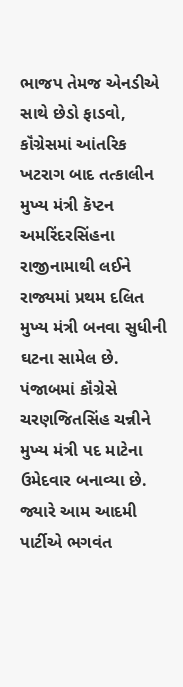ભાજપ તેમજ એનડીએ સાથે છેડો ફાડવો, કૉંગ્રેસમાં આંતરિક ખટરાગ બાદ તત્કાલીન મુખ્ય મંત્રી કૅપ્ટન અમરિંદરસિંહના રાજીનામાથી લઈને રાજ્યમાં પ્રથમ દલિત મુખ્ય મંત્રી બનવા સુધીની ઘટના સામેલ છે.
પંજાબમાં કૉંગ્રેસે ચરણજિતસિંહ ચન્નીને મુખ્ય મંત્રી પદ માટેના ઉમેદવાર બનાવ્યા છે. જ્યારે આમ આદમી પાર્ટીએ ભગવંત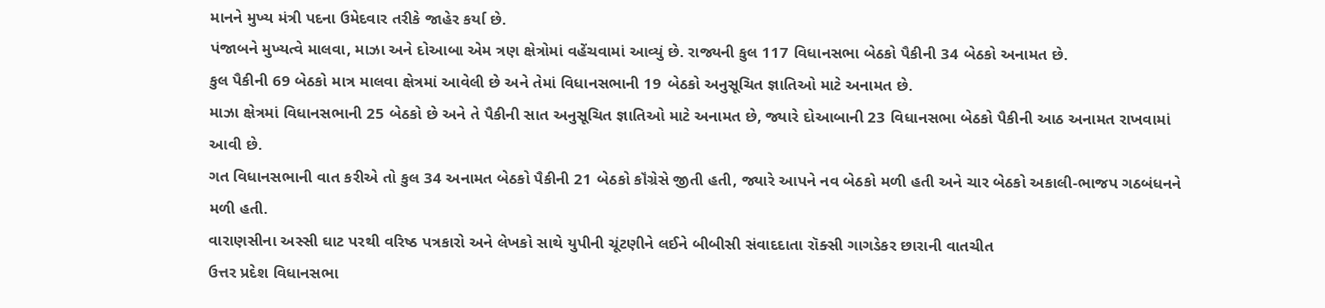માનને મુખ્ય મંત્રી પદના ઉમેદવાર તરીકે જાહેર કર્યા છે.
પંજાબને મુખ્યત્વે માલવા, માઝા અને દોઆબા એમ ત્રણ ક્ષેત્રોમાં વહેંચવામાં આવ્યું છે. રાજ્યની કુલ 117 વિધાનસભા બેઠકો પૈકીની 34 બેઠકો અનામત છે.
કુલ પૈકીની 69 બેઠકો માત્ર માલવા ક્ષેત્રમાં આવેલી છે અને તેમાં વિધાનસભાની 19 બેઠકો અનુસૂચિત જ્ઞાતિઓ માટે અનામત છે.
માઝા ક્ષેત્રમાં વિધાનસભાની 25 બેઠકો છે અને તે પૈકીની સાત અનુસૂચિત જ્ઞાતિઓ માટે અનામત છે, જ્યારે દોઆબાની 23 વિધાનસભા બેઠકો પૈકીની આઠ અનામત રાખવામાં આવી છે.
ગત વિધાનસભાની વાત કરીએ તો કુલ 34 અનામત બેઠકો પૈકીની 21 બેઠકો કૉંગ્રેસે જીતી હતી, જ્યારે આપને નવ બેઠકો મળી હતી અને ચાર બેઠકો અકાલી-ભાજપ ગઠબંધનને મળી હતી.
વારાણસીના અસ્સી ઘાટ પરથી વરિષ્ઠ પત્રકારો અને લેખકો સાથે યુપીની ચૂંટણીને લઈને બીબીસી સંવાદદાતા રૉક્સી ગાગડેકર છારાની વાતચીત
ઉત્તર પ્રદેશ વિધાનસભા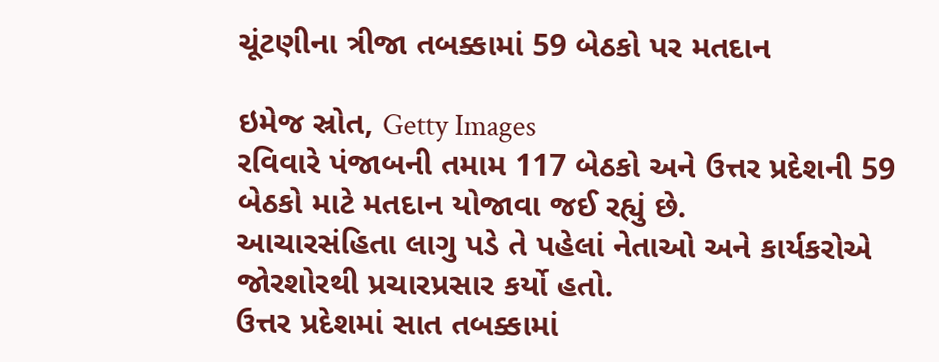ચૂંટણીના ત્રીજા તબક્કામાં 59 બેઠકો પર મતદાન

ઇમેજ સ્રોત, Getty Images
રવિવારે પંજાબની તમામ 117 બેઠકો અને ઉત્તર પ્રદેશની 59 બેઠકો માટે મતદાન યોજાવા જઈ રહ્યું છે.
આચારસંહિતા લાગુ પડે તે પહેલાં નેતાઓ અને કાર્યકરોએ જોરશોરથી પ્રચારપ્રસાર કર્યો હતો.
ઉત્તર પ્રદેશમાં સાત તબક્કામાં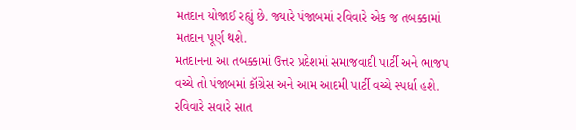મતદાન યોજાઈ રહ્યું છે. જ્યારે પંજાબમાં રવિવારે એક જ તબક્કામાં મતદાન પૂર્ણ થશે.
મતદાનના આ તબક્કામાં ઉત્તર પ્રદેશમાં સમાજવાદી પાર્ટી અને ભાજપ વચ્ચે તો પંજાબમાં કૉંગ્રેસ અને આમ આદમી પાર્ટી વચ્ચે સ્પર્ધા હશે.
રવિવારે સવારે સાત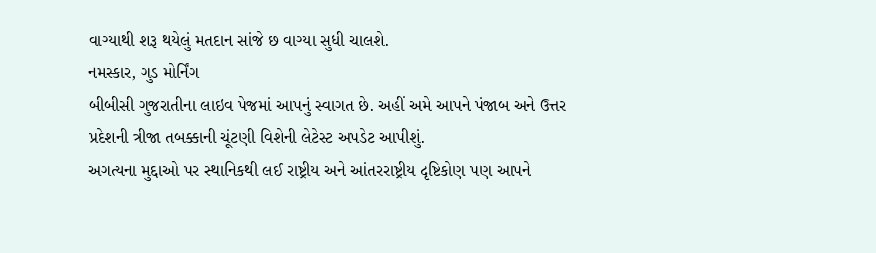વાગ્યાથી શરૂ થયેલું મતદાન સાંજે છ વાગ્યા સુધી ચાલશે.
નમસ્કાર, ગુડ મોર્નિંગ
બીબીસી ગુજરાતીના લાઇવ પેજમાં આપનું સ્વાગત છે. અહીં અમે આપને પંજાબ અને ઉત્તર પ્રદેશની ત્રીજા તબક્કાની ચૂંટણી વિશેની લેટેસ્ટ અપડેટ આપીશું.
અગત્યના મુદ્દાઓ પર સ્થાનિકથી લઈ રાષ્ટ્રીય અને આંતરરાષ્ટ્રીય દૃષ્ટિકોણ પણ આપને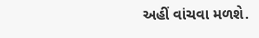અહીં વાંચવા મળશે.